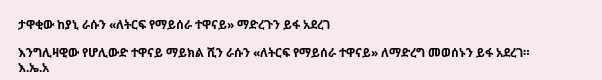ታዋቂው ከያኒ ራሱን «ለትርፍ የማይሰራ ተዋናይ» ማድረጉን ይፋ አደረገ

እንግሊዛዊው የሆሊውድ ተዋናይ ማይክል ሺን ራሱን «ለትርፍ የማይሰራ ተዋናይ» ለማድረግ መወሰኑን ይፋ አደረገ።
እ.ኤ.አ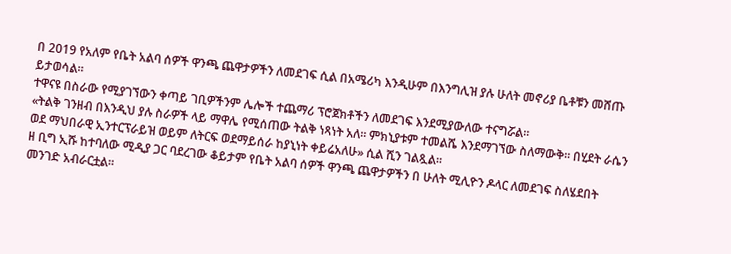በ 2019 የአለም የቤት አልባ ሰዎች ዋንጫ ጨዋታዎችን ለመደገፍ ሲል በአሜሪካ እንዲሁም በእንግሊዝ ያሉ ሁለት መኖሪያ ቤቶቹን መሸጡ ይታወሳል።
ተዋናዩ በስራው የሚያገኘውን ቀጣይ ገቢዎችንም ሌሎች ተጨማሪ ፕሮጀክቶችን ለመደገፍ እንደሚያውለው ተናግሯል።
«ትልቅ ገንዘብ በእንዲህ ያሉ ስራዎች ላይ ማዋሌ የሚሰጠው ትልቅ ነጻነት አለ። ምክኒያቱም ተመልሼ እንደማገኘው ስለማውቅ። በሂደት ራሴን ወደ ማህበራዊ ኢንተርፕራይዝ ወይም ለትርፍ ወደማይሰራ ከያኒነት ቀይሬአለሁ» ሲል ሺን ገልጿል።
ዘ ቢግ ኢሹ ከተባለው ሚዲያ ጋር ባደረገው ቆይታም የቤት አልባ ሰዎች ዋንጫ ጨዋታዎችን በ ሁለት ሚሊዮን ዶላር ለመደገፍ ስለሄደበት መንገድ አብራርቷል።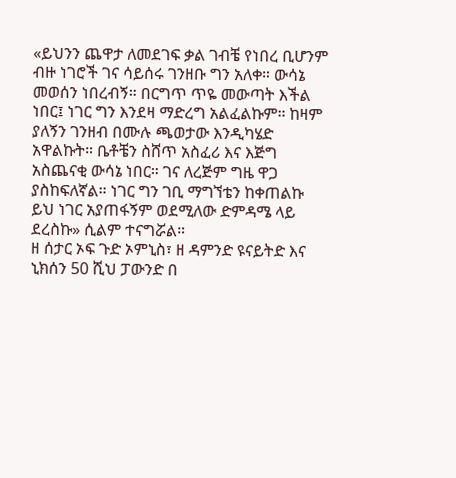«ይህንን ጨዋታ ለመደገፍ ቃል ገብቼ የነበረ ቢሆንም ብዙ ነገሮች ገና ሳይሰሩ ገንዘቡ ግን አለቀ። ውሳኔ መወሰን ነበረብኝ። በርግጥ ጥዬ መውጣት እችል ነበር፤ ነገር ግን እንደዛ ማድረግ አልፈልኩም። ከዛም ያለኝን ገንዘብ በሙሉ ጫወታው እንዲካሄድ አዋልኩት። ቤቶቼን ስሸጥ አስፈሪ እና እጅግ አስጨናቂ ውሳኔ ነበር። ገና ለረጅም ግዜ ዋጋ ያስከፍለኛል። ነገር ግን ገቢ ማግኘቴን ከቀጠልኩ ይህ ነገር አያጠፋኝም ወደሚለው ድምዳሜ ላይ ደረስኩ» ሲልም ተናግሯል።
ዘ ሰታር ኦፍ ጉድ ኦምኒስ፣ ዘ ዳምንድ ዩናይትድ እና ኒክሰን 50 ሺህ ፓውንድ በ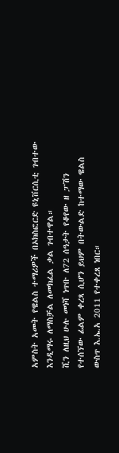አምስት አመት የዌልስ ተማሪዎች በኦክስፎርድ ዩኒቨርሲቲ ገብተው እንዲማሩ ለማስቻል ለመክፈል ቃል ገብተዋል።
ሺን ለዚህ ሁሉ መነሻ ነጥቡ ለ72 ሰዓታት የቆየው ዘ ፓሽን የተሰኘው ፊልም ቀረጻ ሲሆን ይህም በትውልድ ከተማው ዌልስ ውስጥ እ.ኤ.አ 2011 የተቀረጸ ነበር።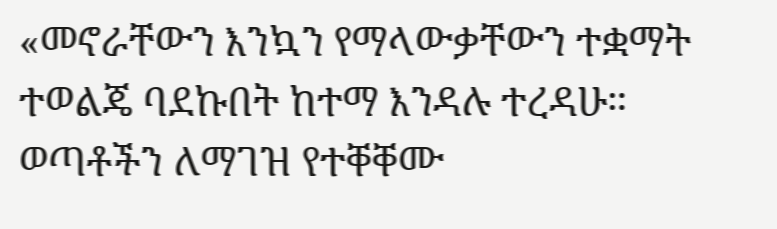«መኖራቸውን እንኳን የማላውቃቸውን ተቋማት ተወልጄ ባደኩበት ከተማ እንዳሉ ተረዳሁ። ወጣቶችን ለማገዝ የተቐቐሙ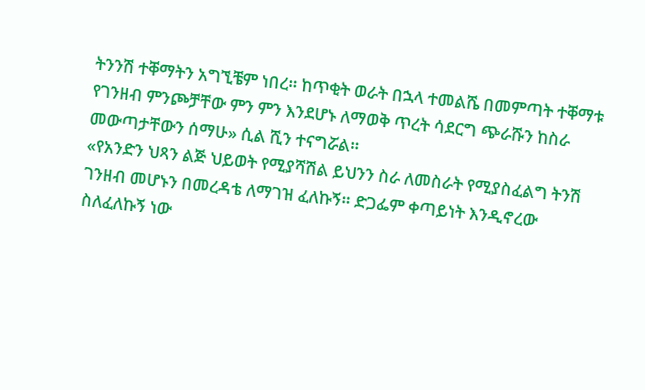ትንንሽ ተቐማትን አግኚቼም ነበረ። ከጥቂት ወራት በኋላ ተመልሼ በመምጣት ተቐማቱ የገንዘብ ምንጮቻቸው ምን ምን እንደሆኑ ለማወቅ ጥረት ሳደርግ ጭራሹን ከስራ መውጣታቸውን ሰማሁ» ሲል ሺን ተናግሯል።
«የአንድን ህጻን ልጅ ህይወት የሚያሻሽል ይህንን ስራ ለመስራት የሚያስፈልግ ትንሽ ገንዘብ መሆኑን በመረዳቴ ለማገዝ ፈለኩኝ። ድጋፌም ቀጣይነት እንዲኖረው ስለፈለኩኝ ነው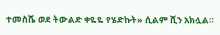ተመስሼ ወደ ትውልድ ቀዬዬ የሄድኩት» ሲልም ሺን አክሏል።